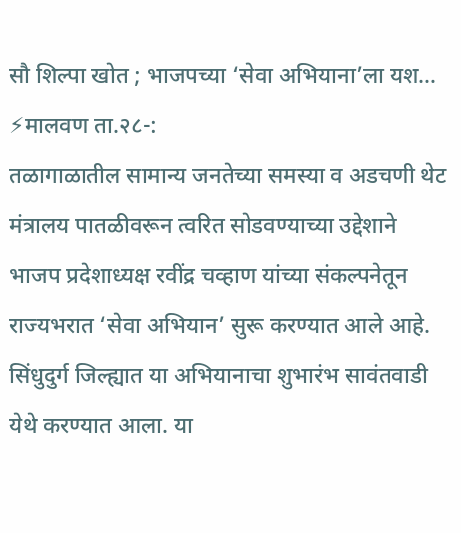सौ शिल्पा खोत ; भाजपच्या ‘सेवा अभियाना’ला यश…
⚡मालवण ता.२८-:
तळागाळातील सामान्य जनतेच्या समस्या व अडचणी थेट मंत्रालय पातळीवरून त्वरित सोडवण्याच्या उद्देशाने भाजप प्रदेशाध्यक्ष रवींद्र चव्हाण यांच्या संकल्पनेतून राज्यभरात ‘सेवा अभियान’ सुरू करण्यात आले आहे. सिंधुदुर्ग जिल्ह्यात या अभियानाचा शुभारंभ सावंतवाडी येथे करण्यात आला. या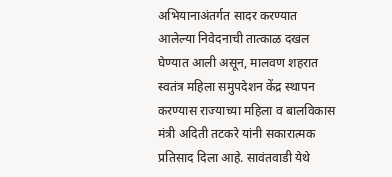अभियानाअंतर्गत सादर करण्यात आलेल्या निवेदनाची तात्काळ दखल घेण्यात आली असून, मालवण शहरात स्वतंत्र महिला समुपदेशन केंद्र स्थापन करण्यास राज्याच्या महिला व बालविकास मंत्री अदिती तटकरे यांनी सकारात्मक प्रतिसाद दिला आहे. सावंतवाडी येथे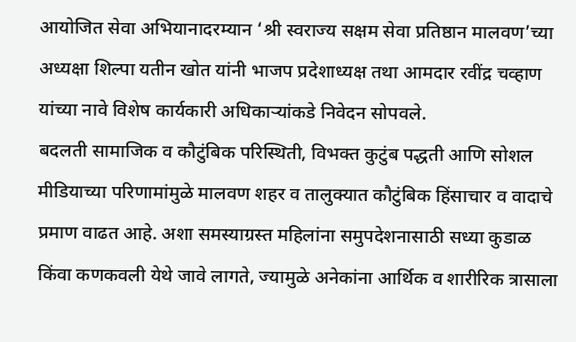आयोजित सेवा अभियानादरम्यान ‘श्री स्वराज्य सक्षम सेवा प्रतिष्ठान मालवण’च्या अध्यक्षा शिल्पा यतीन खोत यांनी भाजप प्रदेशाध्यक्ष तथा आमदार रवींद्र चव्हाण यांच्या नावे विशेष कार्यकारी अधिकाऱ्यांकडे निवेदन सोपवले.
बदलती सामाजिक व कौटुंबिक परिस्थिती, विभक्त कुटुंब पद्धती आणि सोशल मीडियाच्या परिणामांमुळे मालवण शहर व तालुक्यात कौटुंबिक हिंसाचार व वादाचे प्रमाण वाढत आहे. अशा समस्याग्रस्त महिलांना समुपदेशनासाठी सध्या कुडाळ किंवा कणकवली येथे जावे लागते, ज्यामुळे अनेकांना आर्थिक व शारीरिक त्रासाला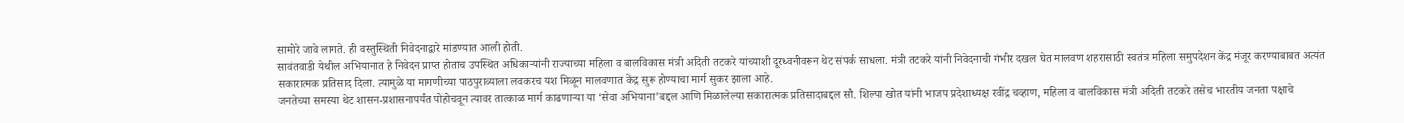सामोरे जावे लागते. ही वस्तुस्थिती निवेदनाद्वारे मांडण्यात आली होती.
सावंतवाडी येथील अभियानात हे निवेदन प्राप्त होताच उपस्थित अधिकाऱ्यांनी राज्याच्या महिला व बालविकास मंत्री अदिती तटकरे यांच्याशी दूरध्वनीवरून थेट संपर्क साधला. मंत्री तटकरे यांनी निवेदनाची गंभीर दखल घेत मालवण शहरासाठी स्वतंत्र महिला समुपदेशन केंद्र मंजूर करण्याबाबत अत्यंत सकारात्मक प्रतिसाद दिला. त्यामुळे या मागणीच्या पाठपुराव्याला लवकरच यश मिळून मालवणात केंद्र सुरू होण्याचा मार्ग सुकर झाला आहे.
जनतेच्या समस्या थेट शासन-प्रशासनापर्यंत पोहोचवून त्यावर तात्काळ मार्ग काढणाऱ्या या ‘सेवा अभियाना’बद्दल आणि मिळालेल्या सकारात्मक प्रतिसादाबद्दल सौ. शिल्पा खोत यांनी भाजप प्रदेशाध्यक्ष रवींद्र चव्हाण, महिला व बालविकास मंत्री अदिती तटकरे तसेच भारतीय जनता पक्षाचे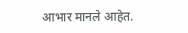आभार मानले आहेत.